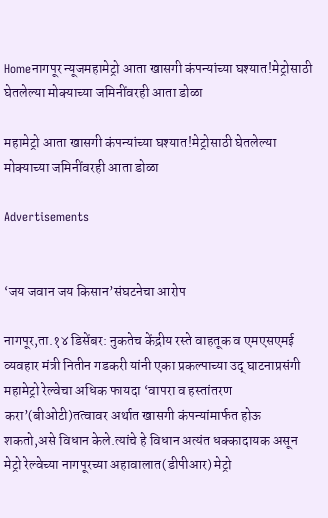Homeनागपूर न्यूजमहामेट्रो आता खासगी कंपन्यांच्या घश्‍यात!मेट्रोसाठी घेतलेल्या मोक्याच्या जमिनींवरही आता डोळा

महामेट्रो आता खासगी कंपन्यांच्या घश्‍यात!मेट्रोसाठी घेतलेल्या मोक्याच्या जमिनींवरही आता डोळा

Advertisements


‘जय जवान जय किसान’संघटनेचा आरोप

नागपूर,ता.१४ डिसेंबर: नुकतेच केंद्रीय रस्ते वाहतूक व एमएसएमई व्यवहार मंत्री नितीन गडकरी यांनी एका प्रकल्पाच्या उद् घाटनाप्रसंगी महामेट्रो रेल्वेचा अधिक फायदा ‘वापरा व हस्तांतरण करा’(बीओटी)तत्वावर अर्थात खासगी कंपन्यांमार्फत होऊ शकतो,असे विधान केले.त्यांचे हे विधान अत्यंत धक्कादायक असून मेट्रो रेल्वेच्या नागपूरच्या अहावालात(डीपीआर) मेट्रो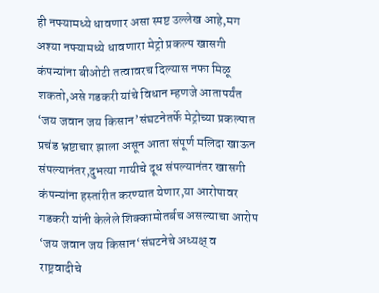ही नफ्यामध्ये धावणार असा स्पष्ट उल्लेख आहे,मग अश्‍या नफ्यामध्ये धावणारा मेट्रो प्रकल्प खासगी कंपन्यांना बीओटी तत्वावरच दिल्यास नफा मिळू शकतो,असे गडकरी यांचे विधान म्हणजे आतापर्यंत ‘जय जवान जय किसान’संघटनेतर्फे मेट्रोच्या प्रकल्पात प्रचंड भ्रष्टाचार झाला असून आता संपूर्ण मलिदा खाऊन संपल्यानंतर,दुभत्या गायीचे दूध संपल्यानंतर खासगी कंपन्यांना हस्तांरीत करण्यात येणार,या आरोपावर गडकरी यांनी केलेले शिक्कामोतर्बच असल्याचा आरोप ‘जय जवान जय किसान‘संघटनेचे अध्यक्ष् व राष्ट्रवादीचे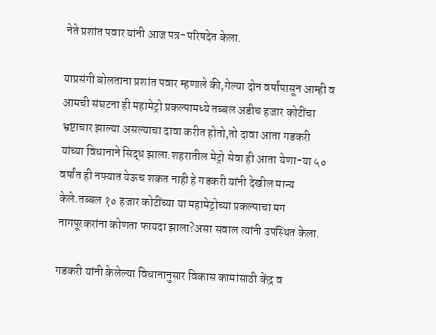नेते प्रशांत पवार यांनी आज पत्र-परिषदेत केला.

याप्रसंगी बोलताना प्रशांत पवार म्हणाले की,गेल्या दोन वर्षांपासून आम्ही व आमची संघटना ही महामेट्रो प्रकल्पामध्ये तब्बल अडीच हजार कोटींचा भ्रष्टाचार झाल्या असल्याचा दावा करीत होतो,तो दावा आता गडकरी यांच्या विधानाने सिद्ध झाला.शहरातील मेट्रो सेवा ही आता येणा-या ५० वर्षांत ही नफ्यात येऊच शकत नाही हे गडकरी यांनी देखील मान्य केले.तब्बल १० हजार कोटींच्या या महामेट्रोच्या प्रकल्पाचा मग नागपूरकरांना कोणता फायदा झाला?असा सवाल त्यांनी उपस्थित केला.

गडकरी यांनी केलेल्या विधानानुसार विकास कामांसाठी केंद्र व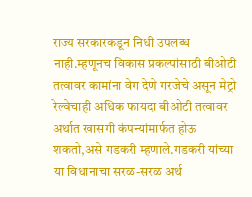राज्य सरकारकडून निधी उपलब्ध नाही.म्हणूनच विकास प्रकल्पांसाठी बीओटी तत्वावर कामांना वेग देणे गरजेचे असून मेट्रो रेल्वेचाही अधिक फायदा बीओटी तत्वावर अर्थात खासगी कंपन्यांमार्फत होऊ शकतो,असे गडकरी म्हणाले.गडकरी यांच्या या विधानाचा सरळ-सरळ अर्थ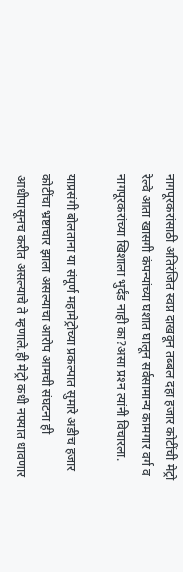नागपूरकरांसाठी अतिरंजित स्वप्न दाखवून तब्बल दहा हजार कोटींची मेट्रो रेल्वे आता खासगी कंपन्यांच्या घशात घालून सर्वसामान्य कामगार वर्ग व नागपूरकरांच्या खिशाला भुर्दंड नाही का?असा प्रश्‍न त्यांनी विचारला.

याप्रसंगी बोलताना या संपूर्ण महामेट्रोच्या प्रकल्पात सुमारे अडीच हजार कोटींचा भ्रष्टाचार झाला असल्याचा आरोप आमची संघटना ही आधीपासूनच करीत असल्याचे ते म्हणाले.ही मेट्रो कधी नफ्यात धावणार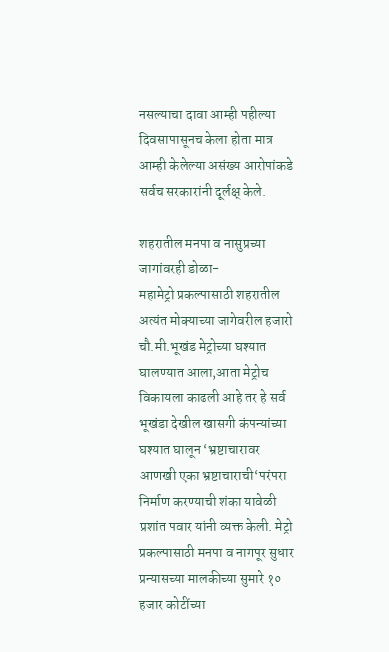नसल्याचा दावा आम्ही पहील्या दिवसापासूनच केला होता मात्र आम्ही केलेल्या असंख्य आरोपांकडे सर्वच सरकारांनी दूर्लक्ष् केले.

शहरातील मनपा व नासुप्रच्या जागांवरही डोळा-
महामेट्रो प्रकल्पासाठी शहरातील अत्यंत मोक्याच्या जागेवरील हजारो चौ.मी.भूखंड मेट्रोच्या घश्‍यात घालण्यात आला,आता मेट्रोच विकायला काढली आहे तर हे सर्व भूखंडा देखील खासगी कंपन्यांच्या घश्‍यात घालून ‘भ्रष्टाचारावर आणखी एका भ्रष्टाचाराची‘परंपरा निर्माण करण्याची शंका यावेळी प्रशांत पवार यांनी व्यक्त केली. मेट्रो प्रकल्पासाठी मनपा व नागपूर सुधार प्रन्यासच्या मालकीच्या सुमारे १० हजार कोटींच्या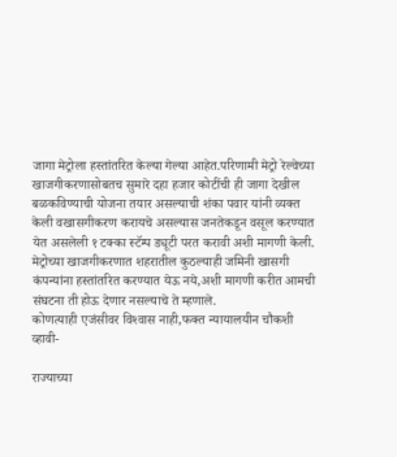जागा मेट्रोला हस्तांतरित केल्या गेल्या आहेत.परिणामी मेट्रो रेल्वेच्या खाजगीकरणासोबतच सुमारे दहा हजार कोटींची ही जागा देखील बळकविण्याची योजना तयार असल्याची शंका पवार यांनी व्यक्त केली वखासगीकरण करायचे असल्यास जनतेकडून वसूल करण्यात येत असलेली १ टक्का स्टॅम्प ड्यूटी परत करावी अशी मागणी केली. मेट्रोच्या खाजगीकरणात शहरातील कुठल्याही जमिनी खासगी कंपन्यांना हस्तांतरित करण्यात येऊ नये,अशी मागणी करीत आमची संघटना ती होऊ देणार नसल्याचे ते म्हणाले.
कोणत्याही एजंसीवर विश्‍वास नाही,फक्त न्यायालयीन चौकशी व्हावी-

राज्याच्या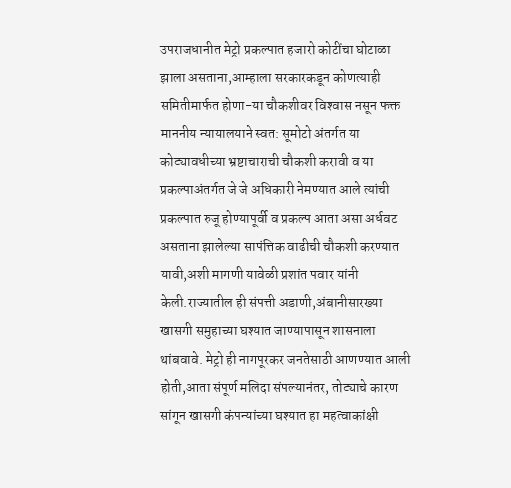उपराजधानीत मेट्रो प्रकल्पात हजारो कोटींचा घोटाळा झाला असताना,आम्हाला सरकारकडून कोणत्याही समितीमार्फत होणा-या चौकशीवर विश्‍वास नसून फक्त माननीय न्यायालयाने स्वत: सूमोटो अंतर्गत या कोट्यावधीच्या भ्रष्टाचाराची चौकशी करावी व या प्रकल्पाअंतर्गत जे जे अधिकारी नेमण्यात आले त्यांची प्रकल्पात रुजू होण्यापूर्वी व प्रकल्प आता असा अर्धवट असताना झालेल्या सापंत्तिक वाढीची चौकशी करण्यात यावी,अशी मागणी यावेळी प्रशांत पवार यांनी केली.राज्यातील ही संपत्ती अडाणी,अंबानीसारख्या खासगी समुहाच्या घश्‍यात जाण्यापासून शासनाला थांबवावे. मेट्रो ही नागपूरकर जनतेसाठी आणण्यात आली होती,आता संपूर्ण मलिदा संपल्यानंतर, तोट्याचे कारण सांगून खासगी कंपन्यांच्या घश्‍यात हा महत्वाकांक्षी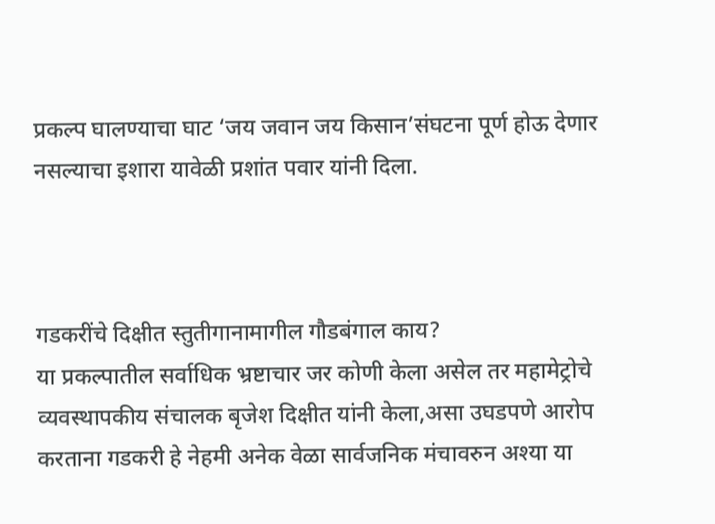प्रकल्प घालण्याचा घाट ‘जय जवान जय किसान’संघटना पूर्ण होऊ देणार नसल्याचा इशारा यावेळी प्रशांत पवार यांनी दिला.



गडकरींचे दिक्षीत स्तुतीगानामागील गौडबंगाल काय?
या प्रकल्पातील सर्वाधिक भ्रष्टाचार जर कोणी केला असेल तर महामेट्रोचे व्यवस्थापकीय संचालक बृजेश दिक्षीत यांनी केला,असा उघडपणे आरोप करताना गडकरी हे नेहमी अनेक वेळा सार्वजनिक मंचावरुन अश्‍या या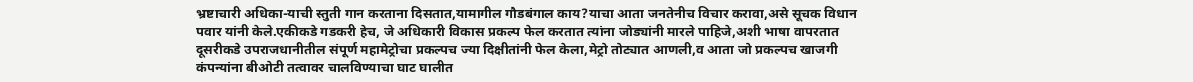भ्रष्टाचारी अधिका-याची स्तुती गान करताना दिसतात,यामागील गौडबंगाल काय?याचा आता जनतेनीच विचार करावा,असे सूचक विधान पवार यांनी केले.एकीकडे गडकरी हेच, जे अधिकारी विकास प्रकल्प फेल करतात त्यांना जोड्यांनी मारले पाहिजे,अशी भाषा वापरतात दूसरीकडे उपराजधानीतील संपूर्ण महामेट्रोचा प्रकल्पच ज्या दिक्षीतांनी फेल केला,मेट्रो तोट्यात आणली,व आता जो प्रकल्पच खाजगी कंपन्यांना बीओटी तत्वावर चालविण्याचा घाट घालीत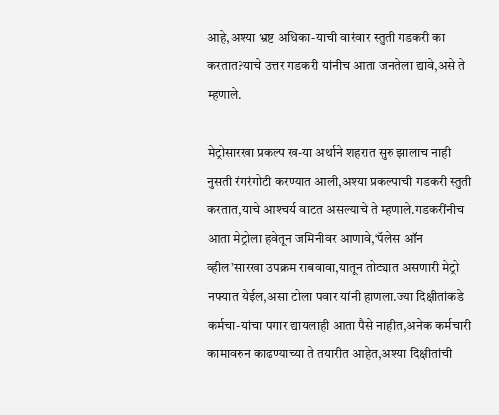आहे,अश्‍या भ्रष्ट अधिका-याची वारंवार स्तुती गडकरी का करतात?याचे उत्तर गडकरी यांनीच आता जनतेला द्यावे,असे ते म्हणाले.

मेट्रोसारखा प्रकल्प ख-या अर्थाने शहरात सुरु झालाच नाही नुसती रंगरंगोटी करण्यात आली,अश्‍या प्रकल्पाची गडकरी स्तुती करतात,याचे आश्‍चर्य वाटत असल्याचे ते म्हणाले.गडकरींनीच आता मेट्रोला हवेतून जमिनीवर आणावे,‘पॅलेस ऑन व्हील’सारखा उपक्रम राबवावा,यातून तोट्यात असणारी मेट्रो नफ्यात येईल,असा टोला पवार यांनी हाणला.ज्या दिक्षीतांकडे कर्मचा-यांचा पगार द्यायलाही आता पैसे नाहीत,अनेक कर्मचारी कामावरुन काढण्याच्या ते तयारीत आहेत,अश्‍या दिक्षीतांची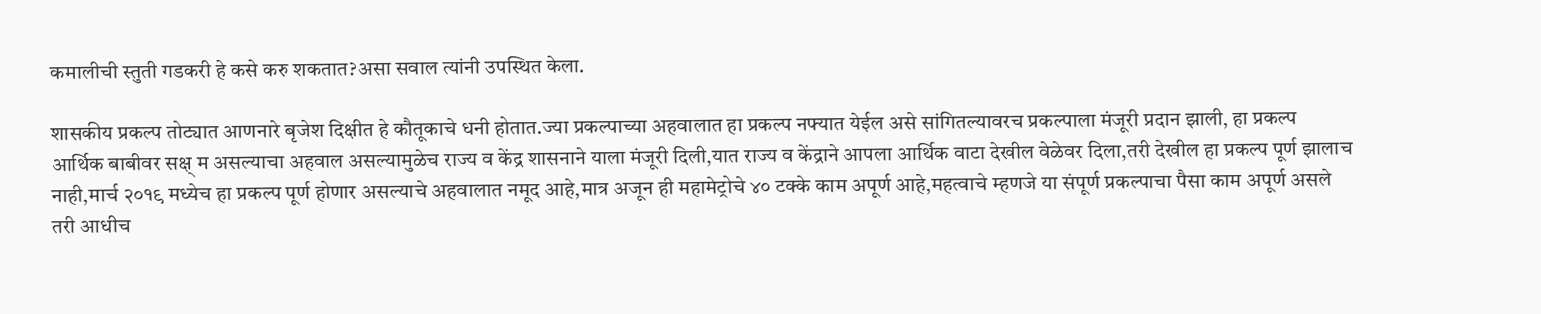कमालीची स्तुती गडकरी हे कसे करु शकतात?असा सवाल त्यांनी उपस्थित केला.

शासकीय प्रकल्प तोट्यात आणनारे बृजेश दिक्षीत हे कौतूकाचे धनी होतात.ज्या प्रकल्पाच्या अहवालात हा प्रकल्प नफ्यात येईल असे सांगितल्यावरच प्रकल्पाला मंजूरी प्रदान झाली, हा प्रकल्प आर्थिक बाबीवर सक्ष् म असल्याचा अहवाल असल्यामुळेच राज्य व केंद्र शासनाने याला मंजूरी दिली,यात राज्य व केंद्राने आपला आर्थिक वाटा देखील वेळेवर दिला,तरी देखील हा प्रकल्प पूर्ण झालाच नाही,मार्च २०१९ मध्येच हा प्रकल्प पूर्ण होणार असल्याचे अहवालात नमूद आहे,मात्र अजून ही महामेट्रोचे ४० टक्के काम अपूर्ण आहे,महत्वाचे म्हणजे या संपूर्ण प्रकल्पाचा पैसा काम अपूर्ण असले तरी आधीच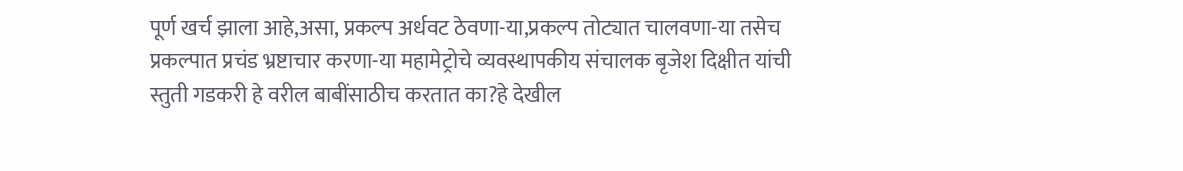पूर्ण खर्च झाला आहे,असा, प्रकल्प अर्धवट ठेवणा-या,प्रकल्प तोट्यात चालवणा-या तसेच प्रकल्पात प्रचंड भ्रष्टाचार करणा-या महामेट्रोचे व्यवस्थापकीय संचालक बृजेश दिक्षीत यांची स्तुती गडकरी हे वरील बाबींसाठीच करतात का?हे देखील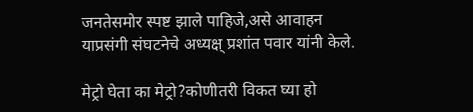जनतेसमोर स्पष्ट झाले पाहिजे,असे आवाहन याप्रसंगी संघटनेचे अध्यक्ष् प्रशांत पवार यांनी केले.

मेट्रो घेता का मेट्रो?कोणीतरी विकत घ्या हो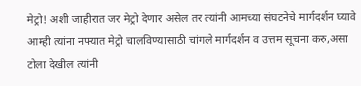मेट्रो! अशी जाहीरात जर मेट्रो देणार असेल तर त्यांनी आमच्या संघटनेचे मार्गदर्शन घ्यावे आम्ही त्यांना नफ्यात मेट्रो चालविण्यासाठी चांगले मार्गदर्शन व उत्तम सूचना करु,असा टोला देखील त्यांनी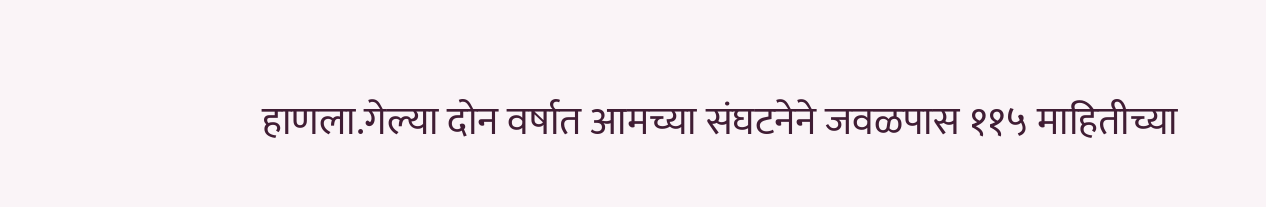हाणला.गेल्या दोन वर्षात आमच्या संघटनेने जवळपास ११५ माहितीच्या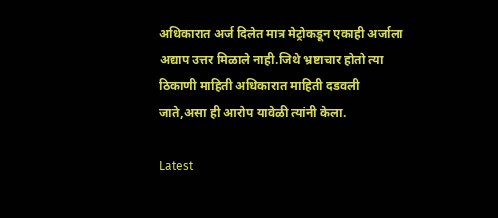अधिकारात अर्ज दिलेत मात्र मेट्रोकडून एकाही अर्जाला अद्याप उत्तर मिळाले नाही.जिथे भ्रष्टाचार होतो त्या ठिकाणी माहिती अधिकारात माहिती दडवली जाते,असा ही आरोप यावेळी त्यांनी केला.

Latest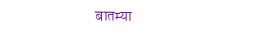बातम्या